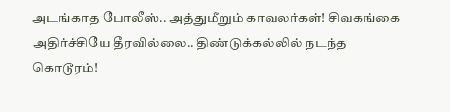அடங்காத போலீஸ்.. அத்துமீறும் காவலர்கள்! சிவகங்கை அதிர்ச்சியே தீரவில்லை.. திண்டுக்கல்லில் நடந்த கொடூரம்!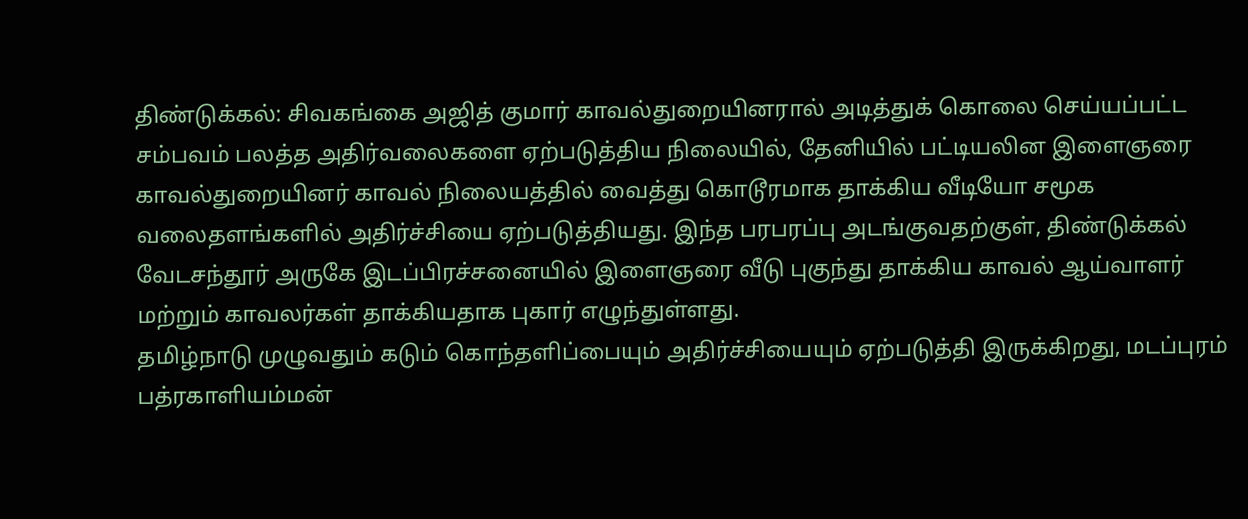திண்டுக்கல்: சிவகங்கை அஜித் குமார் காவல்துறையினரால் அடித்துக் கொலை செய்யப்பட்ட சம்பவம் பலத்த அதிர்வலைகளை ஏற்படுத்திய நிலையில், தேனியில் பட்டியலின இளைஞரை காவல்துறையினர் காவல் நிலையத்தில் வைத்து கொடூரமாக தாக்கிய வீடியோ சமூக வலைதளங்களில் அதிர்ச்சியை ஏற்படுத்தியது. இந்த பரபரப்பு அடங்குவதற்குள், திண்டுக்கல் வேடசந்தூர் அருகே இடப்பிரச்சனையில் இளைஞரை வீடு புகுந்து தாக்கிய காவல் ஆய்வாளர் மற்றும் காவலர்கள் தாக்கியதாக புகார் எழுந்துள்ளது.
தமிழ்நாடு முழுவதும் கடும் கொந்தளிப்பையும் அதிர்ச்சியையும் ஏற்படுத்தி இருக்கிறது, மடப்புரம் பத்ரகாளியம்மன்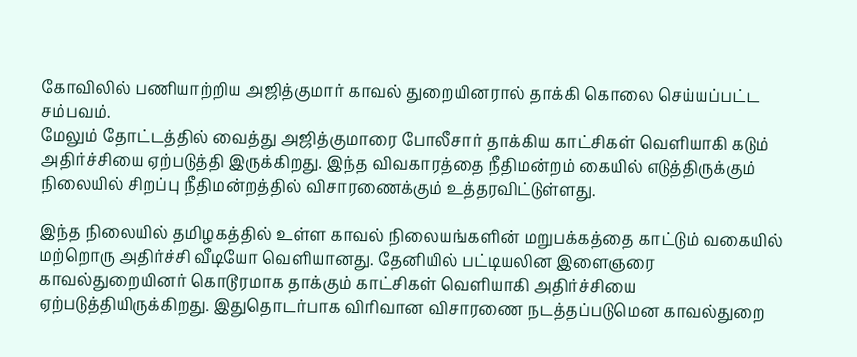கோவிலில் பணியாற்றிய அஜித்குமார் காவல் துறையினரால் தாக்கி கொலை செய்யப்பட்ட சம்பவம்.
மேலும் தோட்டத்தில் வைத்து அஜித்குமாரை போலீசார் தாக்கிய காட்சிகள் வெளியாகி கடும் அதிர்ச்சியை ஏற்படுத்தி இருக்கிறது. இந்த விவகாரத்தை நீதிமன்றம் கையில் எடுத்திருக்கும் நிலையில் சிறப்பு நீதிமன்றத்தில் விசாரணைக்கும் உத்தரவிட்டுள்ளது.

இந்த நிலையில் தமிழகத்தில் உள்ள காவல் நிலையங்களின் மறுபக்கத்தை காட்டும் வகையில் மற்றொரு அதிர்ச்சி வீடியோ வெளியானது. தேனியில் பட்டியலின இளைஞரை காவல்துறையினர் கொடூரமாக தாக்கும் காட்சிகள் வெளியாகி அதிர்ச்சியை ஏற்படுத்தியிருக்கிறது. இதுதொடர்பாக விரிவான விசாரணை நடத்தப்படுமென காவல்துறை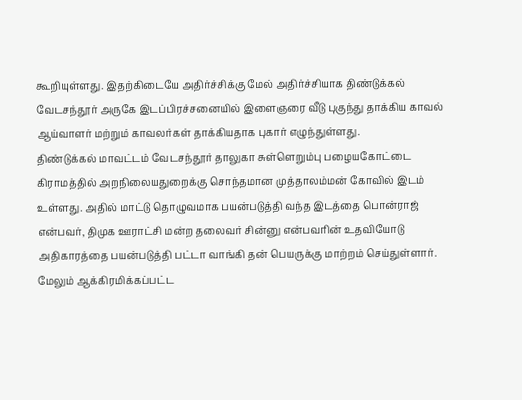கூறியுள்ளது. இதற்கிடையே அதிர்ச்சிக்கு மேல் அதிர்ச்சியாக திண்டுக்கல் வேடசந்தூர் அருகே இடப்பிரச்சனையில் இளைஞரை வீடு புகுந்து தாக்கிய காவல் ஆய்வாளர் மற்றும் காவலர்கள் தாக்கியதாக புகார் எழுந்துள்ளது.
திண்டுக்கல் மாவட்டம் வேடசந்தூர் தாலுகா சுள்ளெறும்பு பழையகோட்டை கிராமத்தில் அறநிலையதுறைக்கு சொந்தமான முத்தாலம்மன் கோவில் இடம் உள்ளது. அதில் மாட்டு தொழுவமாக பயன்படுத்தி வந்த இடத்தை பொன்ராஜ் என்பவர், திமுக ஊராட்சி மன்ற தலைவர் சின்னு என்பவரின் உதவியோடு அதிகாரத்தை பயன்படுத்தி பட்டா வாங்கி தன் பெயருக்கு மாற்றம் செய்துள்ளார்.
மேலும் ஆக்கிரமிக்கப்பட்ட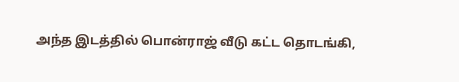அந்த இடத்தில் பொன்ராஜ் வீடு கட்ட தொடங்கி,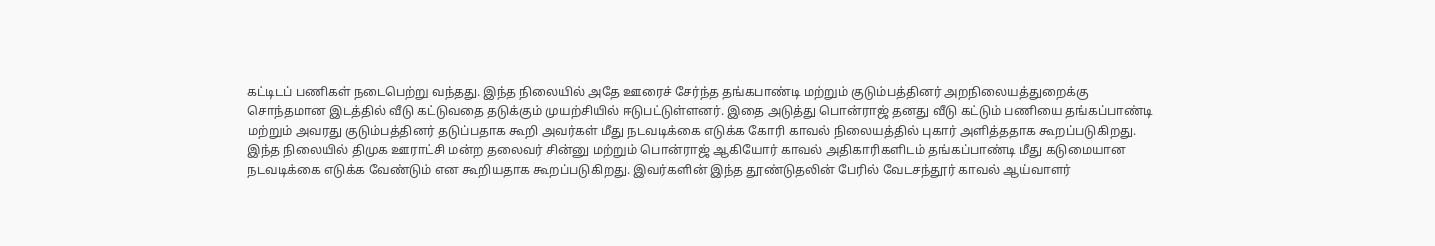கட்டிடப் பணிகள் நடைபெற்று வந்தது. இந்த நிலையில் அதே ஊரைச் சேர்ந்த தங்கபாண்டி மற்றும் குடும்பத்தினர் அறநிலையத்துறைக்கு சொந்தமான இடத்தில் வீடு கட்டுவதை தடுக்கும் முயற்சியில் ஈடுபட்டுள்ளனர். இதை அடுத்து பொன்ராஜ் தனது வீடு கட்டும் பணியை தங்கப்பாண்டி மற்றும் அவரது குடும்பத்தினர் தடுப்பதாக கூறி அவர்கள் மீது நடவடிக்கை எடுக்க கோரி காவல் நிலையத்தில் புகார் அளித்ததாக கூறப்படுகிறது.
இந்த நிலையில் திமுக ஊராட்சி மன்ற தலைவர் சின்னு மற்றும் பொன்ராஜ் ஆகியோர் காவல் அதிகாரிகளிடம் தங்கப்பாண்டி மீது கடுமையான நடவடிக்கை எடுக்க வேண்டும் என கூறியதாக கூறப்படுகிறது. இவர்களின் இந்த தூண்டுதலின் பேரில் வேடசந்தூர் காவல் ஆய்வாளர்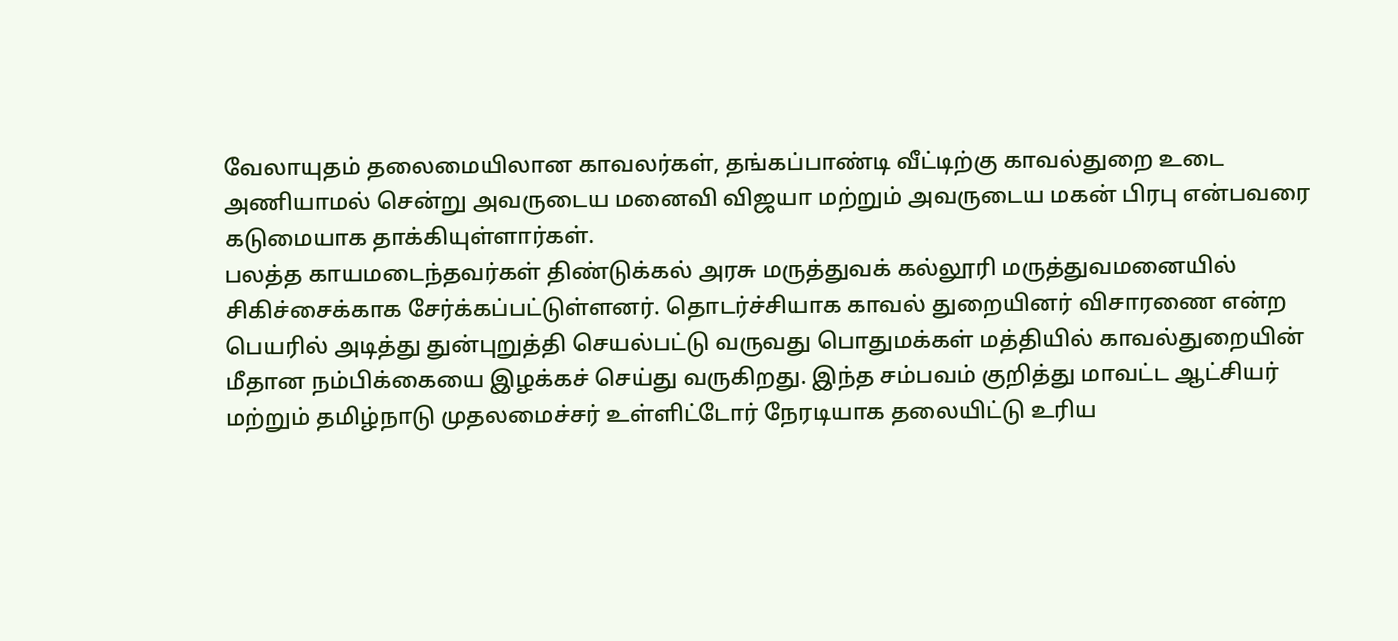வேலாயுதம் தலைமையிலான காவலர்கள், தங்கப்பாண்டி வீட்டிற்கு காவல்துறை உடை அணியாமல் சென்று அவருடைய மனைவி விஜயா மற்றும் அவருடைய மகன் பிரபு என்பவரை கடுமையாக தாக்கியுள்ளார்கள்.
பலத்த காயமடைந்தவர்கள் திண்டுக்கல் அரசு மருத்துவக் கல்லூரி மருத்துவமனையில் சிகிச்சைக்காக சேர்க்கப்பட்டுள்ளனர். தொடர்ச்சியாக காவல் துறையினர் விசாரணை என்ற பெயரில் அடித்து துன்புறுத்தி செயல்பட்டு வருவது பொதுமக்கள் மத்தியில் காவல்துறையின் மீதான நம்பிக்கையை இழக்கச் செய்து வருகிறது. இந்த சம்பவம் குறித்து மாவட்ட ஆட்சியர் மற்றும் தமிழ்நாடு முதலமைச்சர் உள்ளிட்டோர் நேரடியாக தலையிட்டு உரிய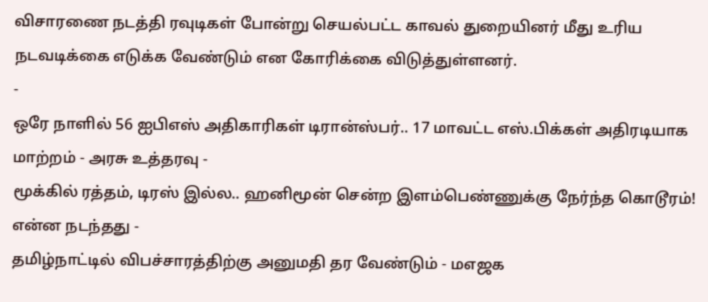விசாரணை நடத்தி ரவுடிகள் போன்று செயல்பட்ட காவல் துறையினர் மீது உரிய நடவடிக்கை எடுக்க வேண்டும் என கோரிக்கை விடுத்துள்ளனர்.
-
ஒரே நாளில் 56 ஐபிஎஸ் அதிகாரிகள் டிரான்ஸ்பர்.. 17 மாவட்ட எஸ்.பிக்கள் அதிரடியாக மாற்றம் - அரசு உத்தரவு -
மூக்கில் ரத்தம், டிரஸ் இல்ல.. ஹனிமூன் சென்ற இளம்பெண்ணுக்கு நேர்ந்த கொடூரம்! என்ன நடந்தது -
தமிழ்நாட்டில் விபச்சாரத்திற்கு அனுமதி தர வேண்டும் - மஎஜக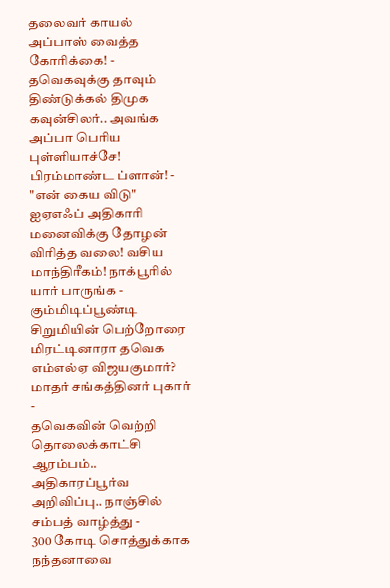தலைவர் காயல் அப்பாஸ் வைத்த கோரிக்கை! -
தவெகவுக்கு தாவும் திண்டுக்கல் திமுக கவுன்சிலர்.. அவங்க அப்பா பெரிய புள்ளியாச்சே! பிரம்மாண்ட ப்ளான்! -
"என் கைய விடு" ஐஏஎஃப் அதிகாரி மனைவிக்கு தோழன் விரித்த வலை! வசிய மாந்திரீகம்! நாக்பூரில் யார் பாருங்க -
கும்மிடிப்பூண்டி சிறுமியின் பெற்றோரை மிரட்டினாரா தவெக எம்எல்ஏ விஜயகுமார்? மாதர் சங்கத்தினர் புகார் -
தவெகவின் வெற்றி தொலைக்காட்சி ஆரம்பம்.. அதிகாரப்பூர்வ அறிவிப்பு.. நாஞ்சில் சம்பத் வாழ்த்து -
300 கோடி சொத்துக்காக நந்தனாவை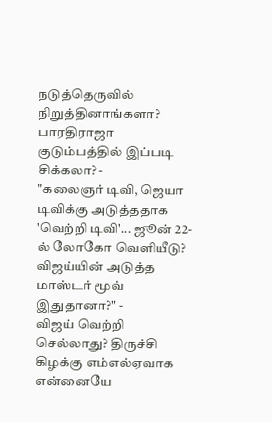நடுத்தெருவில் நிறுத்தினாங்களா? பாரதிராஜா குடும்பத்தில் இப்படி சிக்கலா? -
"கலைஞர் டிவி, ஜெயா டிவிக்கு அடுத்ததாக 'வெற்றி டிவி'... ஜூன் 22-ல் லோகோ வெளியீடு? விஜய்யின் அடுத்த மாஸ்டர் மூவ் இதுதானா?" -
விஜய் வெற்றி செல்லாது? திருச்சி கிழக்கு எம்எல்ஏவாக என்னையே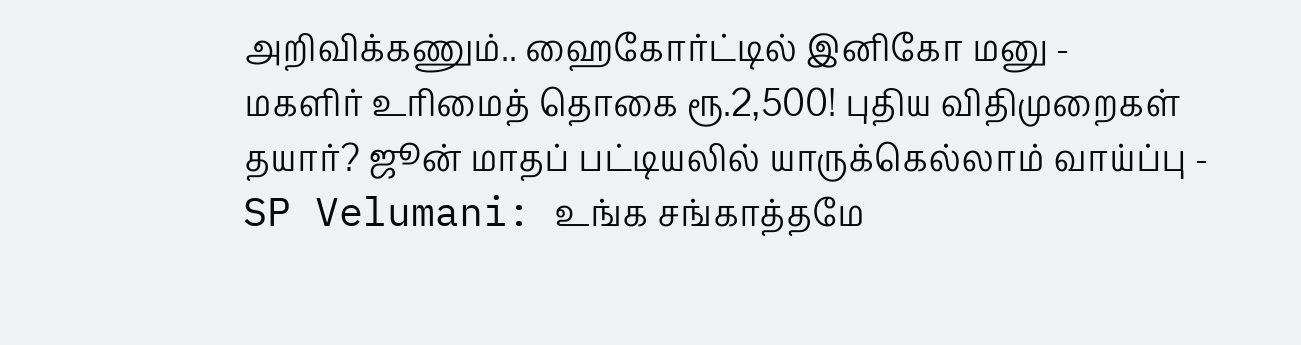அறிவிக்கணும்.. ஹைகோர்ட்டில் இனிகோ மனு -
மகளிர் உரிமைத் தொகை ரூ.2,500! புதிய விதிமுறைகள் தயார்? ஜூன் மாதப் பட்டியலில் யாருக்கெல்லாம் வாய்ப்பு -
SP Velumani: உங்க சங்காத்தமே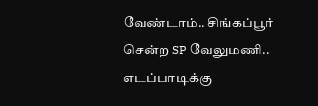வேண்டாம்.. சிங்கப்பூர் சென்ற SP வேலுமணி.. எடப்பாடிக்கு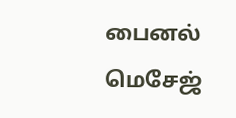பைனல் மெசேஜ்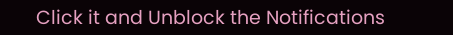Click it and Unblock the Notifications